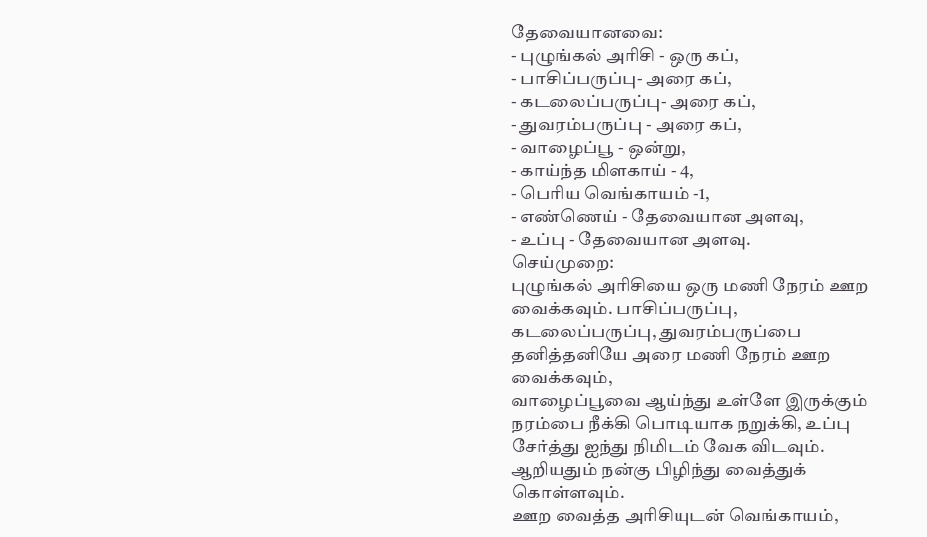தேவையானவை:
- புழுங்கல் அரிசி - ஒரு கப்,
- பாசிப்பருப்பு- அரை கப்,
- கடலைப்பருப்பு- அரை கப்,
- துவரம்பருப்பு - அரை கப்,
- வாழைப்பூ - ஒன்று,
- காய்ந்த மிளகாய் - 4,
- பெரிய வெங்காயம் -1,
- எண்ணெய் - தேவையான அளவு,
- உப்பு - தேவையான அளவு.
செய்முறை:
புழுங்கல் அரிசியை ஒரு மணி நேரம் ஊற வைக்கவும். பாசிப்பருப்பு, கடலைப்பருப்பு, துவரம்பருப்பை தனித்தனியே அரை மணி நேரம் ஊற வைக்கவும்,
வாழைப்பூவை ஆய்ந்து உள்ளே இருக்கும் நரம்பை நீக்கி பொடியாக நறுக்கி, உப்பு சேர்த்து ஐந்து நிமிடம் வேக விடவும். ஆறியதும் நன்கு பிழிந்து வைத்துக் கொள்ளவும்.
ஊற வைத்த அரிசியுடன் வெங்காயம்,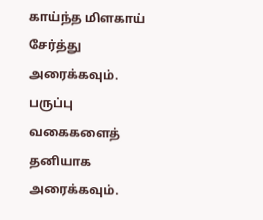காய்ந்த மிளகாய் சேர்த்து அரைக்கவும். பருப்பு வகைகளைத் தனியாக அரைக்கவும்.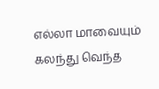எல்லா மாவையும் கலந்து வெந்த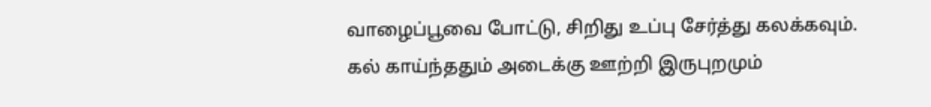வாழைப்பூவை போட்டு, சிறிது உப்பு சேர்த்து கலக்கவும்.
கல் காய்ந்ததும் அடைக்கு ஊற்றி இருபுறமும்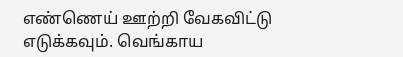எண்ணெய் ஊற்றி வேகவிட்டு எடுக்கவும். வெங்காய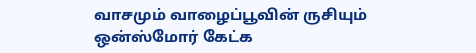வாசமும் வாழைப்பூவின் ருசியும் ஒன்ஸ்மோர் கேட்க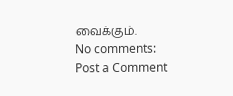வைக்கும்.
No comments:
Post a Comment